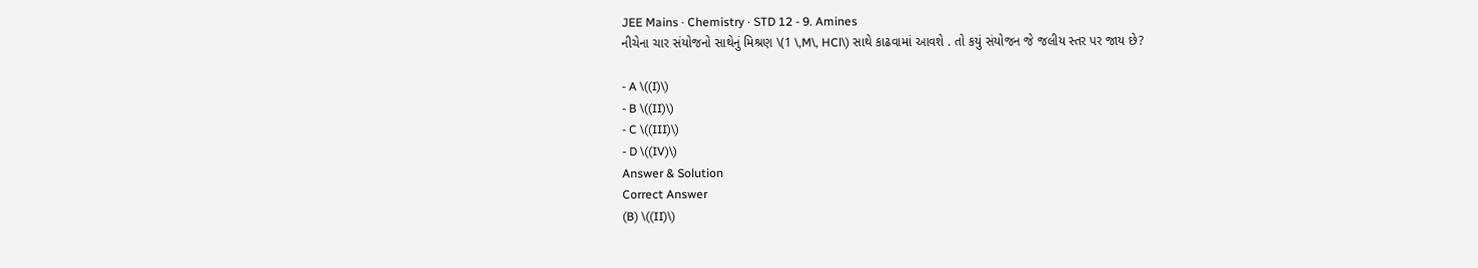JEE Mains · Chemistry · STD 12 - 9. Amines
નીચેના ચાર સંયોજનો સાથેનું મિશ્રણ \(1 \,M\, HCl\) સાથે કાઢવામાં આવશે . તો કયું સંયોજન જે જલીય સ્તર પર જાય છે?

- A \((I)\)
- B \((II)\)
- C \((III)\)
- D \((IV)\)
Answer & Solution
Correct Answer
(B) \((II)\)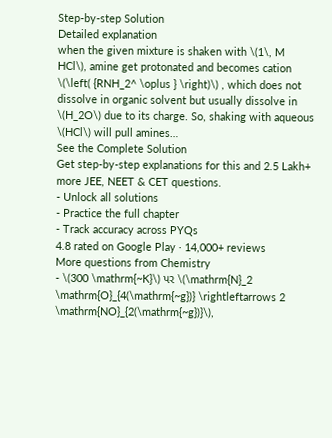Step-by-step Solution
Detailed explanation
when the given mixture is shaken with \(1\, M HCl\), amine get protonated and becomes cation \(\left( {RNH_2^ \oplus } \right)\) , which does not dissolve in organic solvent but usually dissolve in \(H_2O\) due to its charge. So, shaking with aqueous \(HCl\) will pull amines…
See the Complete Solution
Get step-by-step explanations for this and 2.5 Lakh+ more JEE, NEET & CET questions.
- Unlock all solutions
- Practice the full chapter
- Track accuracy across PYQs
4.8 rated on Google Play · 14,000+ reviews
More questions from Chemistry
- \(300 \mathrm{~K}\) પર \(\mathrm{N}_2 \mathrm{O}_{4(\mathrm{~g})} \rightleftarrows 2 \mathrm{NO}_{2(\mathrm{~g})}\),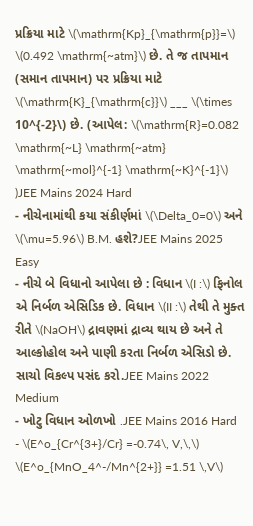પ્રક્રિયા માટે \(\mathrm{Kp}_{\mathrm{p}}=\) \(0.492 \mathrm{~atm}\) છે. તે જ તાપમાન (સમાન તાપમાન) પર પ્રક્રિયા માટે \(\mathrm{K}_{\mathrm{c}}\) ___ \(\times 10^{-2}\) છે. (આપેલ: \(\mathrm{R}=0.082 \mathrm{~L} \mathrm{~atm} \mathrm{~mol}^{-1} \mathrm{~K}^{-1}\) )JEE Mains 2024 Hard
- નીચેનામાંથી કયા સંકીર્ણમાં \(\Delta_0=0\) અને \(\mu=5.96\) B.M. હશે?JEE Mains 2025 Easy
- નીચે બે વિધાનો આપેલા છે : વિધાન \(I :\) ફિનોલ એ નિર્બળ એસિડિક છે. વિધાન \(II :\) તેથી તે મુક્ત રીતે \(NaOH\) દ્રાવણમાં દ્રાવ્ય થાય છે અને તે આલ્કોહોલ અને પાણી કરતા નિર્બળ એસિડો છે. સાચો વિકલ્પ પસંદ કરો.JEE Mains 2022 Medium
- ખોટુ વિધાન ઓળખો .JEE Mains 2016 Hard
- \(E^o_{Cr^{3+}/Cr} =-0.74\, V,\,\) \(E^o_{MnO_4^-/Mn^{2+}} =1.51 \,V\)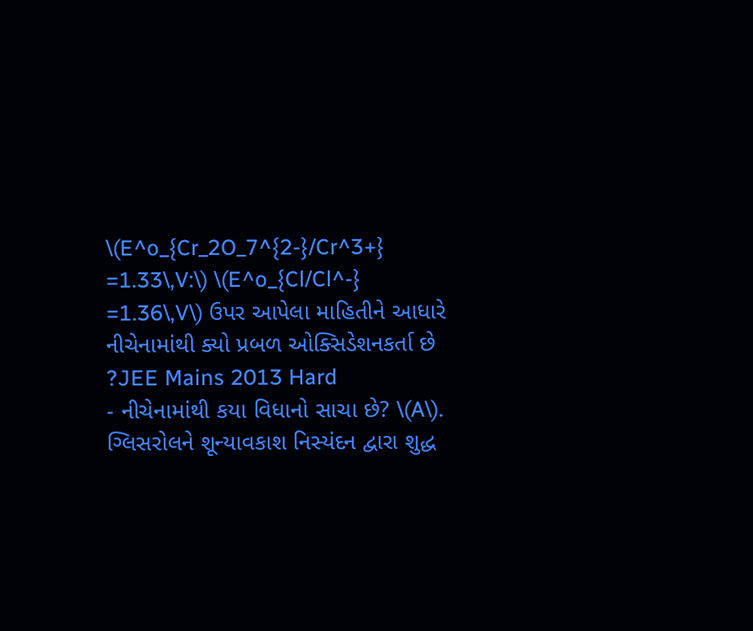\(E^o_{Cr_2O_7^{2-}/Cr^3+} =1.33\,V:\) \(E^o_{Cl/Cl^-} =1.36\,V\) ઉપર આપેલા માહિતીને આધારે નીચેનામાંથી ક્યો પ્રબળ ઓક્સિડેશનકર્તા છે ?JEE Mains 2013 Hard
- નીચેનામાંથી કયા વિધાનો સાચા છે? \(A\). ગ્લિસરોલને શૂન્યાવકાશ નિસ્યંદન દ્વારા શુદ્ધ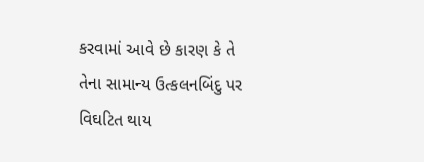કરવામાં આવે છે કારણ કે તે તેના સામાન્ય ઉત્કલનબિંદુ પર વિઘટિત થાય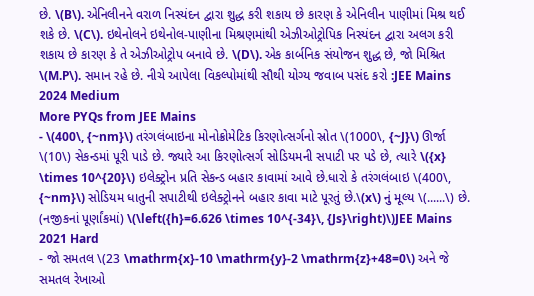છે. \(B\). એનિલીનને વરાળ નિસ્યંદન દ્વારા શુદ્ધ કરી શકાય છે કારણ કે એનિલીન પાણીમાં મિશ્ર થઈ શકે છે. \(C\). ઇથેનોલને ઇથેનોલ-પાણીના મિશ્રણમાંથી એઝીઓટ્રોપિક નિસ્યંદન દ્વારા અલગ કરી શકાય છે કારણ કે તે એઝીઓટ્રોપ બનાવે છે. \(D\). એક કાર્બનિક સંયોજન શુદ્ધ છે, જો મિશ્રિત \(M.P\). સમાન રહે છે. નીચે આપેલા વિકલ્પોમાંથી સૌથી યોગ્ય જવાબ પસંદ કરો :JEE Mains 2024 Medium
More PYQs from JEE Mains
- \(400\, {~nm}\) તરંગલંબાઇના મોનોક્રોમેટિક કિરણોત્સર્ગનો સ્રોત \(1000\, {~J}\) ઊર્જા \(10\) સેકન્ડમાં પૂરી પાડે છે. જ્યારે આ કિરણોત્સર્ગ સોડિયમની સપાટી પર પડે છે, ત્યારે \({x} \times 10^{20}\) ઇલેક્ટ્રોન પ્રતિ સેકન્ડ બહાર કાવામાં આવે છે.ધારો કે તરંગલંબાઇ \(400\, {~nm}\) સોડિયમ ધાતુની સપાટીથી ઇલેક્ટ્રોનને બહાર કાવા માટે પૂરતું છે.\(x\) નું મૂલ્ય \(......\) છે. (નજીકનાં પૂર્ણાંકમાં) \(\left({h}=6.626 \times 10^{-34}\, {Js}\right)\)JEE Mains 2021 Hard
- જો સમતલ \(23 \mathrm{x}-10 \mathrm{y}-2 \mathrm{z}+48=0\) અને જે સમતલ રેખાઓ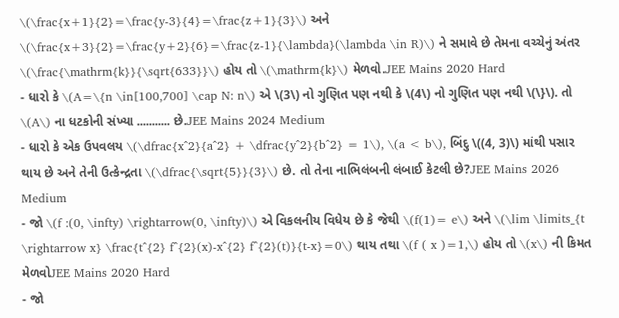\(\frac{x+1}{2}=\frac{y-3}{4}=\frac{z+1}{3}\) અને \(\frac{x+3}{2}=\frac{y+2}{6}=\frac{z-1}{\lambda}(\lambda \in R)\) ને સમાવે છે તેમના વચ્ચેનું અંતર \(\frac{\mathrm{k}}{\sqrt{633}}\) હોય તો \(\mathrm{k}\) મેળવો.JEE Mains 2020 Hard
- ધારો કે \(A=\{n \in[100,700] \cap N: n\) એ \(3\) નો ગુણિત પણ નથી કે \(4\) નો ગુણિત પણ નથી \(\}\). તો \(A\) ના ધટકોની સંખ્યા ........... છે.JEE Mains 2024 Medium
- ધારો કે એક ઉપવલય \(\dfrac{x^2}{a^2} + \dfrac{y^2}{b^2} = 1\), \(a < b\), બિંદુ \((4, 3)\) માંથી પસાર થાય છે અને તેની ઉત્કેન્દ્રતા \(\dfrac{\sqrt{5}}{3}\) છે. તો તેના નાભિલંબની લંબાઈ કેટલી છે?JEE Mains 2026 Medium
- જો \(f :(0, \infty) \rightarrow(0, \infty)\) એ વિકલનીય વિધેય છે કે જેથી \(f(1)= e\) અને \(\lim \limits_{t \rightarrow x} \frac{t^{2} f^{2}(x)-x^{2} f^{2}(t)}{t-x}=0\) થાય તથા \(f ( x )=1,\) હોય તો \(x\) ની કિમત મેળવોJEE Mains 2020 Hard
- જો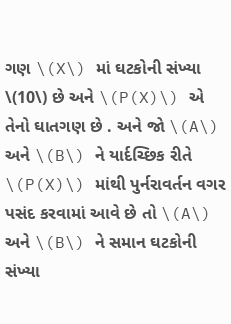ગણ \(X\) માં ઘટકોની સંખ્યા \(10\) છે અને \(P(X)\) એ તેનો ઘાતગણ છે . અને જો \(A\) અને \(B\) ને યાર્દચ્છિક રીતે \(P(X)\) માંથી પુર્નરાવર્તન વગર પસંદ કરવામાં આવે છે તો \(A\) અને \(B\) ને સમાન ઘટકોની સંખ્યા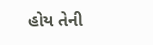હોય તેની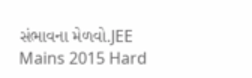સંભાવના મેળવો.JEE Mains 2015 Hard